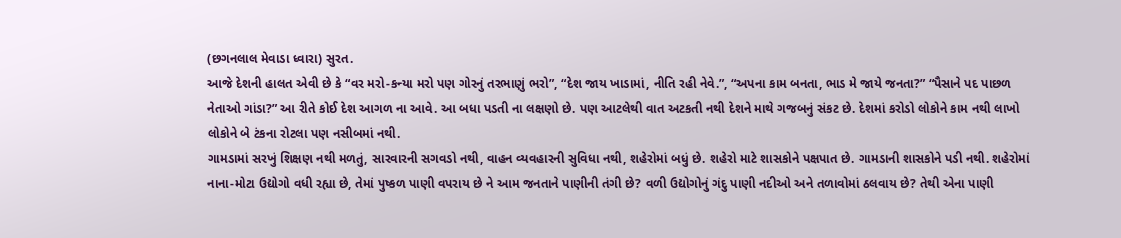(છગનલાલ મેવાડા ધ્વારા) સુરત.
આજે દેશની હાલત એવી છે કે “વર મરો-કન્યા મરો પણ ગોરનું તરભાણું ભરો”, “દેશ જાય ખાડામાં, નીતિ રહી નેવે.”, “અપના કામ બનતા, ભાડ મે જાયે જનતા?” “પૈસાને પદ પાછળ નેતાઓ ગાંડા?” આ રીતે કોઈ દેશ આગળ ના આવે. આ બધા પડતી ના લક્ષણો છે. પણ આટલેથી વાત અટકતી નથી દેશને માથે ગજબનું સંકટ છે. દેશમાં કરોડો લોકોને કામ નથી લાખો લોકોને બે ટંકના રોટલા પણ નસીબમાં નથી.
ગામડામાં સરખું શિક્ષણ નથી મળતું, સારવારની સગવડો નથી, વાહન વ્યવહારની સુવિધા નથી, શહેરોમાં બધું છે. શહેરો માટે શાસકોને પક્ષપાત છે. ગામડાની શાસકોને પડી નથી. શહેરોમાં નાના-મોટા ઉદ્યોગો વધી રહ્યા છે, તેમાં પુષ્કળ પાણી વપરાય છે ને આમ જનતાને પાણીની તંગી છે? વળી ઉદ્યોગોનું ગંદુ પાણી નદીઓ અને તળાવોમાં ઠલવાય છે? તેથી એના પાણી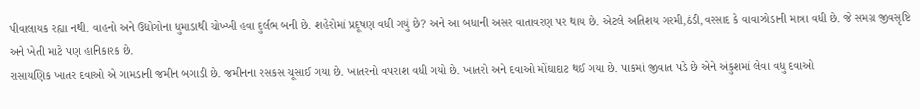પીવાલાયક રહ્યા નથી. વાહનો અને ઉદ્યોગોના ધુમાડાથી ચોખ્ખી હવા દુર્લભ બની છે. શહેરોમાં પ્રદૂષણ વધી ગયું છે? અને આ બધાની અસર વાતાવરણ પર થાય છે. એટલે અતિશય ગરમી,ઠંડી,વરસાદ કે વાવાઝોડાની માત્રા વધી છે. જે સમગ્ર જીવસૃષ્ટિ અને ખેતી માટે પણ હાનિકારક છે.
રાસાયણિક ખાતર દવાઓ એ ગામડાની જમીન બગાડી છે. જમીનના રસકસ ચૂસાઈ ગયા છે. ખાતરનો વપરાશ વધી ગયો છે. ખાતરો અને દવાઓ મોંઘાદાટ થઈ ગયા છે. પાકમાં જીવાત પડે છે એને અંકુશમાં લેવા વધુ દવાઓ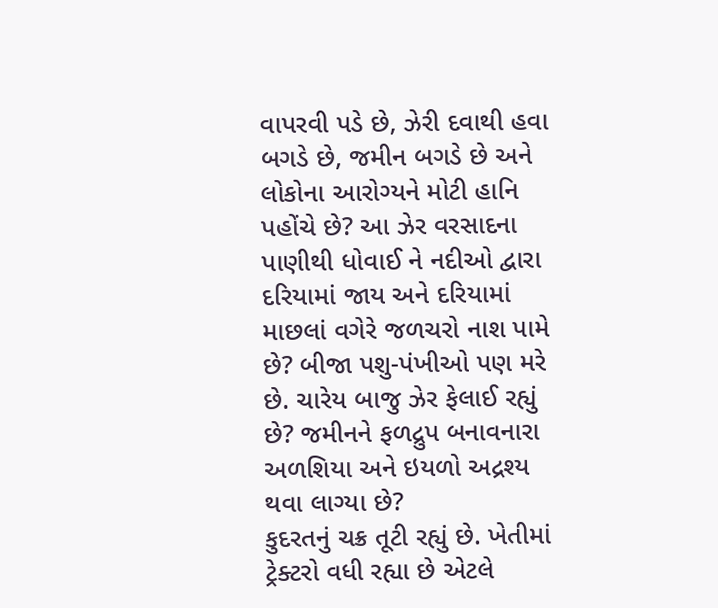વાપરવી પડે છે, ઝેરી દવાથી હવા બગડે છે, જમીન બગડે છે અને લોકોના આરોગ્યને મોટી હાનિ પહોંચે છે? આ ઝેર વરસાદના પાણીથી ધોવાઈ ને નદીઓ દ્વારા દરિયામાં જાય અને દરિયામાં માછલાં વગેરે જળચરો નાશ પામે છે? બીજા પશુ-પંખીઓ પણ મરે છે. ચારેય બાજુ ઝેર ફેલાઈ રહ્યું છે? જમીનને ફળદ્રુપ બનાવનારા અળશિયા અને ઇયળો અદ્રશ્ય થવા લાગ્યા છે?
કુદરતનું ચક્ર તૂટી રહ્યું છે. ખેતીમાં ટ્રેક્ટરો વધી રહ્યા છે એટલે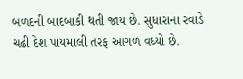બળદની બાદબાકી થતી જાય છે. સુધારાના રવાડે ચઢી દેશ પાયમાલી તરફ આગળ વધ્યો છે.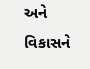અને વિકાસને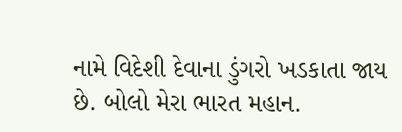નામે વિદેશી દેવાના ડુંગરો ખડકાતા જાય છે. બોલો મેરા ભારત મહાન.